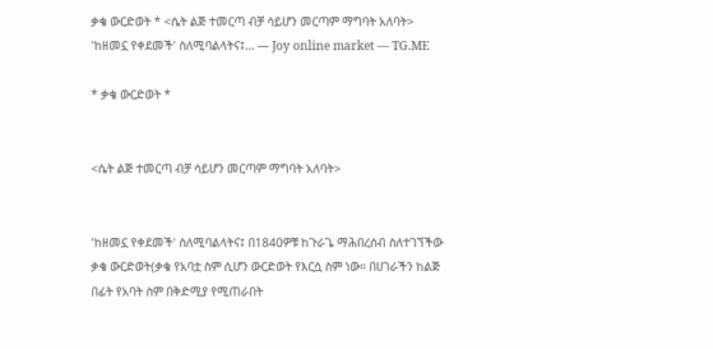ቃቄ ውርድወት * <ሴት ልጅ ተመርጣ ብቻ ሳይሆን መርጣም ማግባት አለባት> 'ከዘመኗ የቀደመች' ስለሚባልላትና፤… — Joy online market — TG.ME

* ቃቄ ውርድወት *


<ሴት ልጅ ተመርጣ ብቻ ሳይሆን መርጣም ማግባት አለባት>


'ከዘመኗ የቀደመች' ስለሚባልላትና፤ በ1840ዎቹ ከጉራጌ ማሕበረሰብ ስለተገኘችው ቃቄ ውርድወት(ቃቄ የአባቷ ስም ሲሆን ውርድወት የእርሷ ስም ነው። በሀገራችን ከልጅ በፊት የአባት ስም በቅድሚያ የሚጠራበት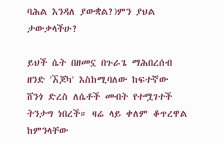ባሕል እንዳለ ያውቋል?)ምን ያህል ታውቃላችሁ?

ይህች ሴት በዘመኗ በጉራጌ ማሕበረሰብ ዘንድ 'ኧጆካ' እስከሚባለው ከፍተኛው ሸንጎ ድረስ ለሴቶች መብት የተሟገተች ትንታግ ነበረች። ዛሬ ላይ ቀለም ቆጥረዋል ከምንላቸው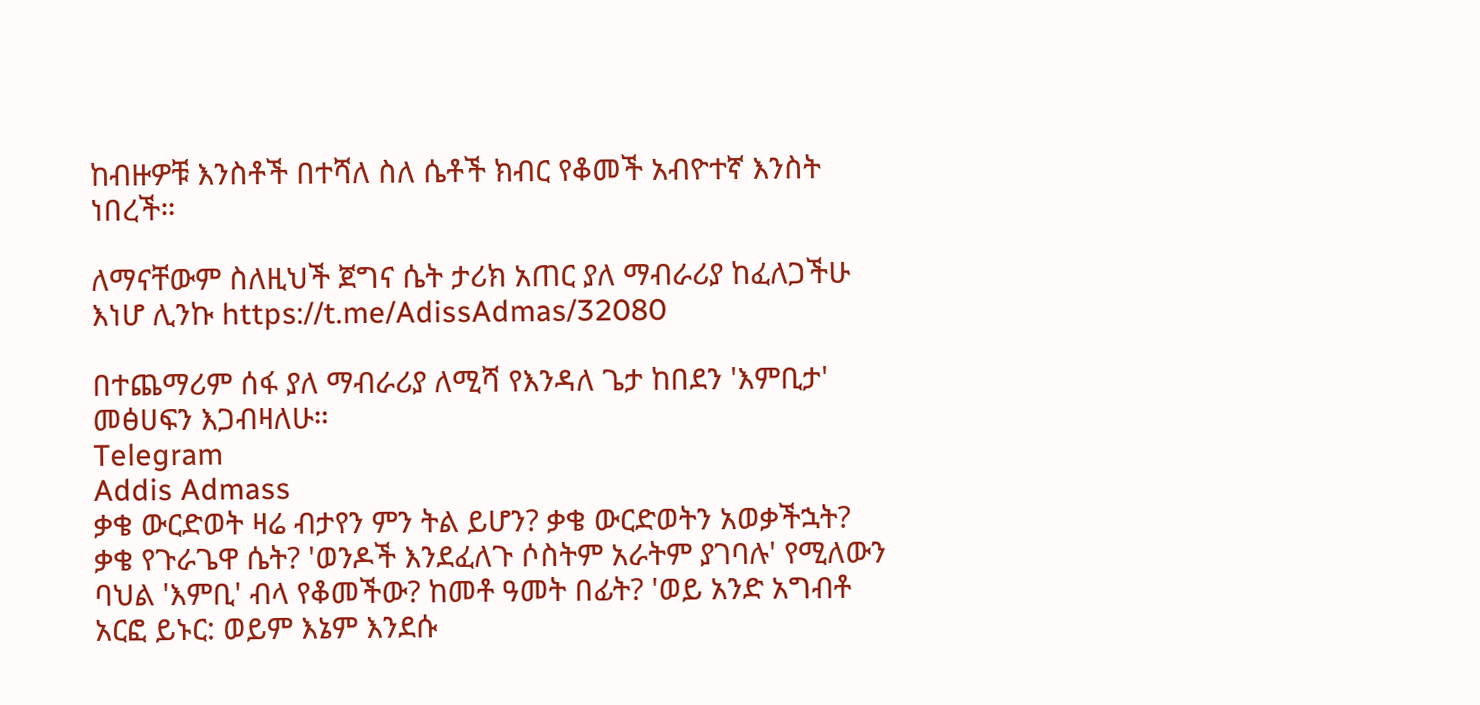ከብዙዎቹ እንስቶች በተሻለ ስለ ሴቶች ክብር የቆመች አብዮተኛ እንስት ነበረች።

ለማናቸውም ስለዚህች ጀግና ሴት ታሪክ አጠር ያለ ማብራሪያ ከፈለጋችሁ እነሆ ሊንኩ https://t.me/AdissAdmas/32080

በተጨማሪም ሰፋ ያለ ማብራሪያ ለሚሻ የእንዳለ ጌታ ከበደን 'እምቢታ' መፅሀፍን እጋብዛለሁ።
Telegram
Addis Admass
ቃቄ ውርድወት ዛሬ ብታየን ምን ትል ይሆን? ቃቄ ውርድወትን አወቃችኋት? ቃቄ የጉራጌዋ ሴት? 'ወንዶች እንደፈለጉ ሶስትም አራትም ያገባሉ' የሚለውን ባህል 'እምቢ' ብላ የቆመችው? ከመቶ ዓመት በፊት? 'ወይ አንድ አግብቶ አርፎ ይኑር: ወይም እኔም እንደሱ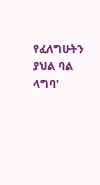የፈለግሁትን ያህል ባል ላግባ'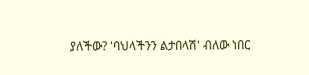ያለችው? 'ባህላችንን ልታበላሽ' ብለው ነበር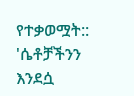የተቃወሟት:: 'ሴቶቻችንን እንደሷ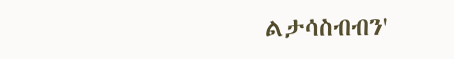ልታሳስብብን'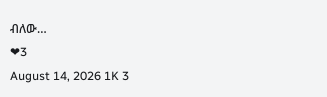ብለው…
❤3
August 14, 2026 1K 3